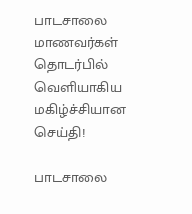பாடசாலை மாணவர்கள் தொடர்பில் வெளியாகிய மகிழ்ச்சியான செய்தி!

பாடசாலை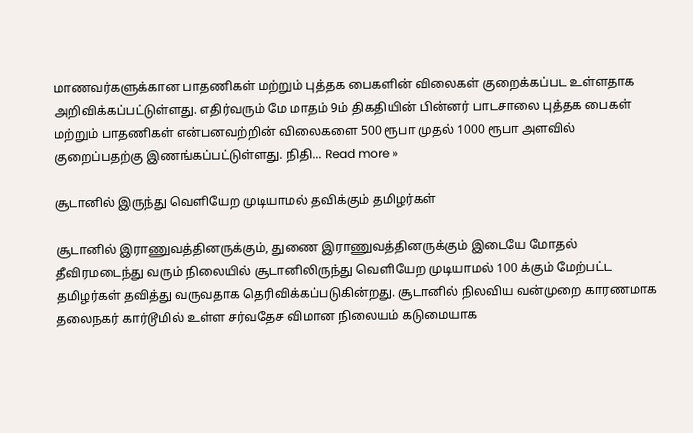மாணவர்களுக்கான பாதணிகள் மற்றும் புத்தக பைகளின் விலைகள் குறைக்கப்பட உள்ளதாக அறிவிக்கப்பட்டுள்ளது. எதிர்வரும் மே மாதம் 9ம் திகதியின் பின்னர் பாடசாலை புத்தக பைகள் மற்றும் பாதணிகள் என்பனவற்றின் விலைகளை 500 ரூபா முதல் 1000 ரூபா அளவில் குறைப்பதற்கு இணங்கப்பட்டுள்ளது. நிதி... Read more »

சூடானில் இருந்து வெளியேற முடியாமல் தவிக்கும் தமிழர்கள்

சூடானில் இராணுவத்தினருக்கும், துணை இராணுவத்தினருக்கும் இடையே மோதல் தீவிரமடைந்து வரும் நிலையில் சூடானிலிருந்து வெளியேற முடியாமல் 100 க்கும் மேற்பட்ட தமிழர்கள் தவித்து வருவதாக தெரிவிக்கப்படுகின்றது. சூடானில் நிலவிய வன்முறை காரணமாக தலைநகர் கார்டூமில் உள்ள சர்வதேச விமான நிலையம் கடுமையாக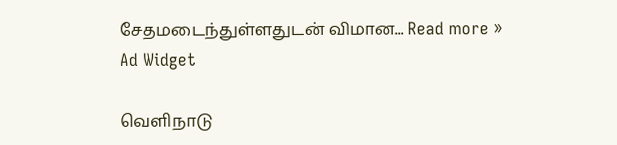சேதமடைந்துள்ளதுடன் விமான... Read more »
Ad Widget

வெளிநாடு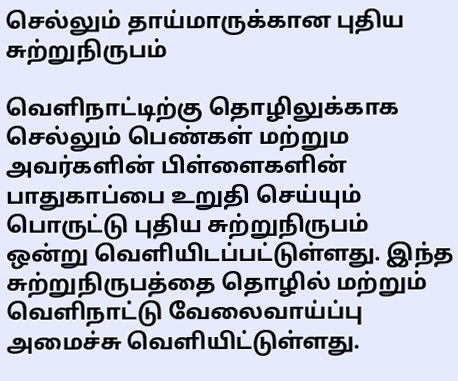செல்லும் தாய்மாருக்கான புதிய சுற்றுநிருபம்

வெளிநாட்டிற்கு தொழிலுக்காக செல்லும் பெண்கள் மற்றும அவர்களின் பிள்ளைகளின் பாதுகாப்பை உறுதி செய்யும் பொருட்டு புதிய சுற்றுநிருபம் ஒன்று வெளியிடப்பட்டுள்ளது. இந்த சுற்றுநிருபத்தை தொழில் மற்றும் வெளிநாட்டு வேலைவாய்ப்பு அமைச்சு வெளியிட்டுள்ளது.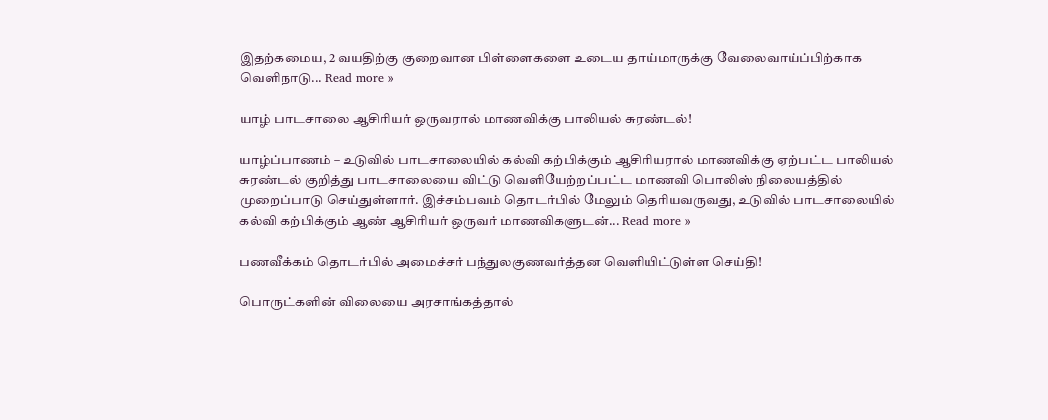இதற்கமைய, 2 வயதிற்கு குறைவான பிள்ளைகளை உடைய தாய்மாருக்கு வேலைவாய்ப்பிற்காக வெளிநாடு... Read more »

யாழ் பாடசாலை ஆசிரியர் ஒருவரால் மாணவிக்கு பாலியல் சுரண்டல்!

யாழ்ப்பாணம் – உடுவில் பாடசாலையில் கல்வி கற்பிக்கும் ஆசிரியரால் மாணவிக்கு ஏற்பட்ட பாலியல் சுரண்டல் குறித்து பாடசாலையை விட்டு வெளியேற்றப்பட்ட மாணவி பொலிஸ் நிலையத்தில் முறைப்பாடு செய்துள்ளார். இச்சம்பவம் தொடர்பில் மேலும் தெரியவருவது, உடுவில் பாடசாலையில் கல்வி கற்பிக்கும் ஆண் ஆசிரியர் ஒருவர் மாணவிகளுடன்... Read more »

பணவீக்கம் தொடர்பில் அமைச்சர் பந்துலகுணவர்த்தன வெளியிட்டுள்ள செய்தி!

பொருட்களின் விலையை அரசாங்கத்தால்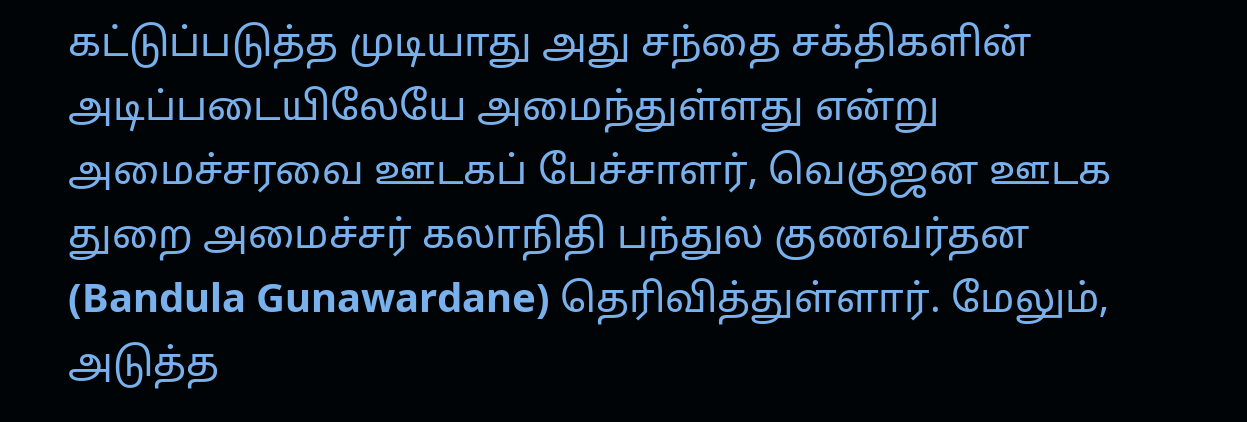கட்டுப்படுத்த முடியாது அது சந்தை சக்திகளின் அடிப்படையிலேயே அமைந்துள்ளது என்று அமைச்சரவை ஊடகப் பேச்சாளர், வெகுஜன ஊடக துறை அமைச்சர் கலாநிதி பந்துல குணவர்தன (Bandula Gunawardane) தெரிவித்துள்ளார். மேலும், அடுத்த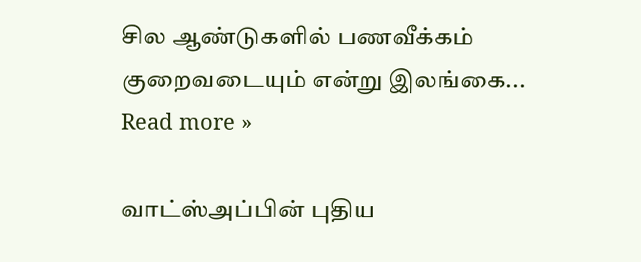சில ஆண்டுகளில் பணவீக்கம் குறைவடையும் என்று இலங்கை... Read more »

வாட்ஸ்அப்பின் புதிய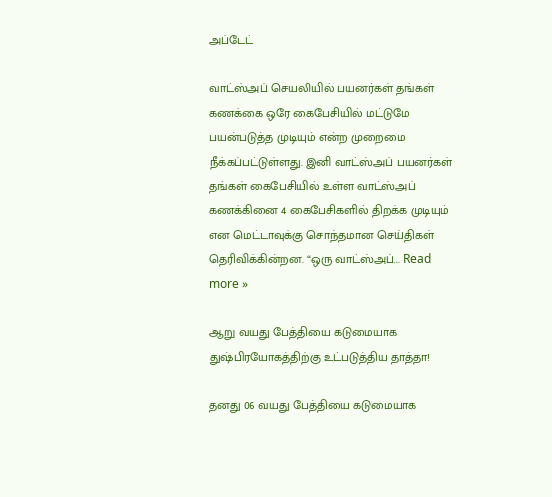அப்டேட்

வாட்ஸ்அப் செயலியில் பயனர்கள் தங்கள் கணக்கை ஒரே கைபேசியில் மட்டுமே பயன்படுத்த முடியும் என்ற முறைமை நீக்கப்பட்டுள்ளது. இனி வாட்ஸ்அப் பயனர்கள் தங்கள் கைபேசியில் உள்ள வாட்ஸ்அப் கணக்கினை 4 கைபேசிகளில் திறக்க முடியும் என மெட்டாவுக்கு சொந்தமான செய்திகள் தெரிவிக்கின்றன. “ஒரு வாட்ஸ்அப்... Read more »

ஆறு வயது பேத்தியை கடுமையாக துஷ்பிரயோகத்திற்கு உட்படுத்திய தாத்தா!

தனது 06 வயது பேத்தியை கடுமையாக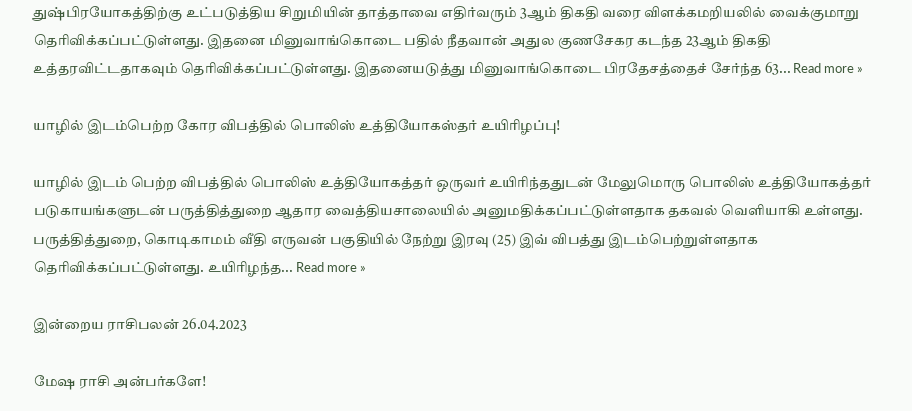துஷ்பிரயோகத்திற்கு உட்படுத்திய சிறுமியின் தாத்தாவை எதிர்வரும் 3ஆம் திகதி வரை விளக்கமறியலில் வைக்குமாறு தெரிவிக்கப்பட்டுள்ளது. இதனை மினுவாங்கொடை பதில் நீதவான் அதுல குணசேகர கடந்த 23ஆம் திகதி உத்தரவிட்டதாகவும் தெரிவிக்கப்பட்டுள்ளது. இதனையடுத்து மினுவாங்கொடை பிரதேசத்தைச் சேர்ந்த 63... Read more »

யாழில் இடம்பெற்ற கோர விபத்தில் பொலிஸ் உத்தியோகஸ்தர் உயிரிழப்பு!

யாழில் இடம் பெற்ற விபத்தில் பொலிஸ் உத்தியோகத்தர் ஒருவர் உயிரிந்ததுடன் மேலுமொரு பொலிஸ் உத்தியோகத்தர் படுகாயங்களுடன் பருத்தித்துறை ஆதார வைத்தியசாலையில் அனுமதிக்கப்பட்டுள்ளதாக தகவல் வெளியாகி உள்ளது. பருத்தித்துறை, கொடிகாமம் வீதி எருவன் பகுதியில் நேற்று இரவு (25) இவ் விபத்து இடம்பெற்றுள்ளதாக தெரிவிக்கப்பட்டுள்ளது. உயிரிழந்த... Read more »

இன்றைய ராசிபலன் 26.04.2023

மேஷ ராசி அன்பர்களே!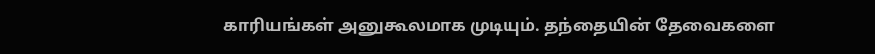காரியங்கள் அனுகூலமாக முடியும். தந்தையின் தேவைகளை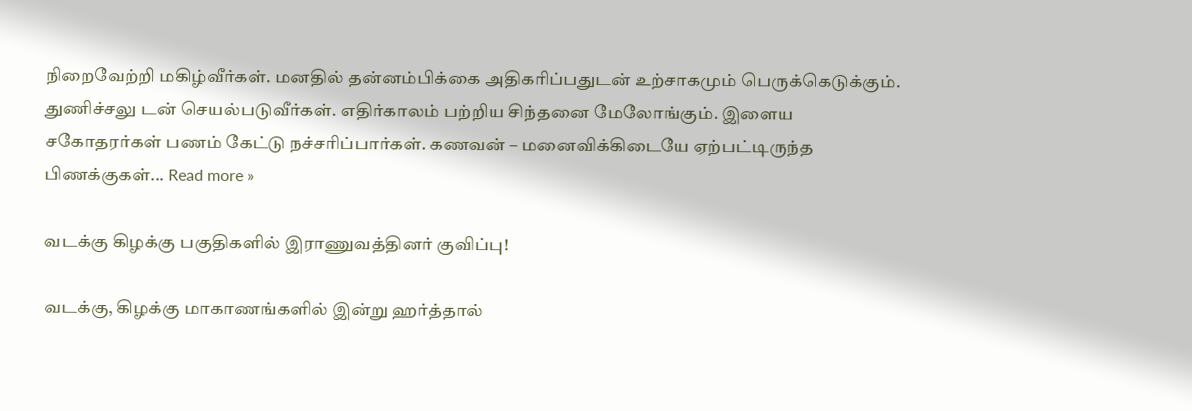நிறைவேற்றி மகிழ்வீர்கள். மனதில் தன்னம்பிக்கை அதிகரிப்பதுடன் உற்சாகமும் பெருக்கெடுக்கும். துணிச்சலு டன் செயல்படுவீர்கள். எதிர்காலம் பற்றிய சிந்தனை மேலோங்கும். இளைய சகோதரர்கள் பணம் கேட்டு நச்சரிப்பார்கள். கணவன் – மனைவிக்கிடையே ஏற்பட்டிருந்த பிணக்குகள்... Read more »

வடக்கு கிழக்கு பகுதிகளில் இராணுவத்தினர் குவிப்பு!

வடக்கு, கிழக்கு மாகாணங்களில் இன்று ஹர்த்தால்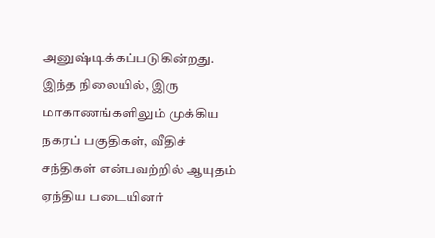அனுஷ்டிக்கப்படுகின்றது. இந்த நிலையில், இரு மாகாணங்களிலும் முக்கிய நகரப் பகுதிகள், வீதிச் சந்திகள் என்பவற்றில் ஆயுதம் ஏந்திய படையினர்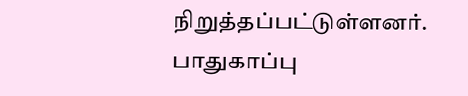நிறுத்தப்பட்டுள்ளனர். பாதுகாப்பு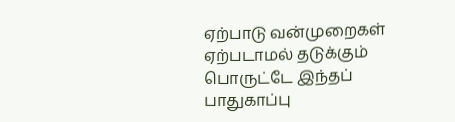ஏற்பாடு வன்முறைகள் ஏற்படாமல் தடுக்கும் பொருட்டே இந்தப் பாதுகாப்பு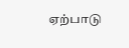ஏற்பாடு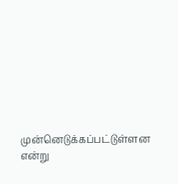முன்னெடுக்கப்பட்டுள்ளன என்று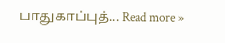பாதுகாப்புத்... Read more »